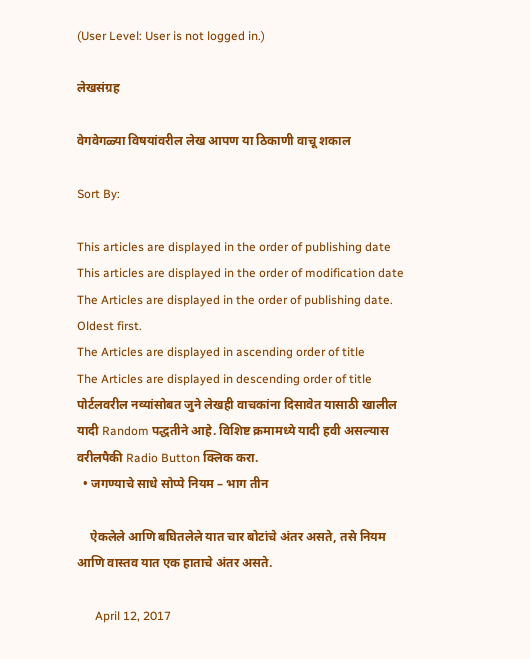(User Level: User is not logged in.)

लेखसंग्रह

वेगवेगळ्या विषयांवरील लेख आपण या ठिकाणी वाचू शकाल

Sort By:

This articles are displayed in the order of publishing date
This articles are displayed in the order of modification date
The Articles are displayed in the order of publishing date. Oldest first.
The Articles are displayed in ascending order of title
The Articles are displayed in descending order of title
पोर्टलवरील नव्यांसोबत जुने लेखही वाचकांना दिसावेत यासाठी खालील यादी Random पद्धतीने आहे. विशिष्ट क्रमामध्ये यादी हवी असल्यास वरीलपैकी Radio Button क्लिक करा.
  • जगण्याचे साधे सोप्पे नियम – भाग तीन

    ऐकलेले आणि बघितलेले यात चार बोटांचे अंतर असते, तसे नियम आणि वास्तव यात एक हाताचे अंतर असते.

      April 12, 2017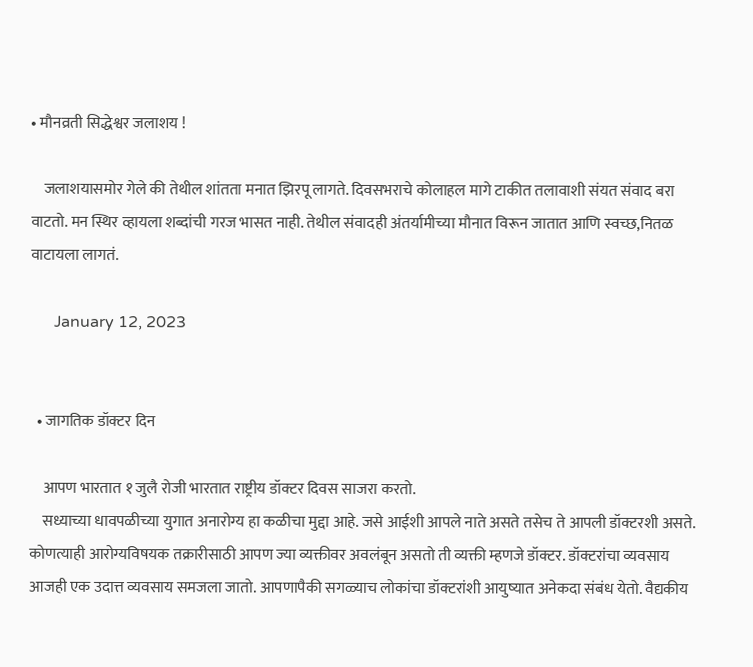• मौनव्रती सिद्धेश्वर जलाशय !

    जलाशयासमोर गेले की तेथील शांतता मनात झिरपू लागते. दिवसभराचे कोलाहल मागे टाकीत तलावाशी संयत संवाद बरा वाटतो. मन स्थिर व्हायला शब्दांची गरज भासत नाही. तेथील संवादही अंतर्यामीच्या मौनात विरून जातात आणि स्वच्छ,नितळ वाटायला लागतं.

      January 12, 2023


  • जागतिक डॉक्टर दिन

    आपण भारतात १ जुलै रोजी भारतात राष्ट्रीय डॉक्टर दिवस साजरा करतो.
    सध्याच्या धावपळीच्या युगात अनारोग्य हा कळीचा मुद्दा आहे. जसे आईशी आपले नाते असते तसेच ते आपली डॉक्टरशी असते. कोणत्याही आरोग्यविषयक तक्रारीसाठी आपण ज्या व्यक्तीवर अवलंबून असतो ती व्यक्ती म्हणजे डॉक्टर. डॉक्टरांचा व्यवसाय आजही एक उदात्त व्यवसाय समजला जातो. आपणापैकी सगळ्याच लोकांचा डॉक्टरांशी आयुष्यात अनेकदा संबंध येतो. वैद्यकीय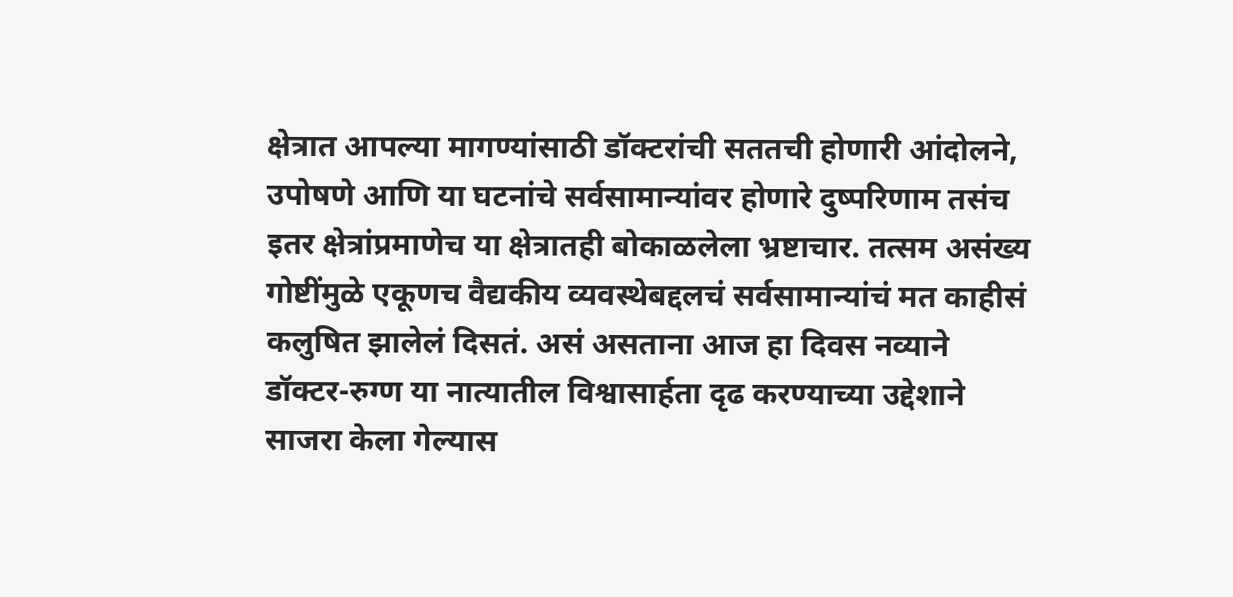क्षेत्रात आपल्या मागण्यांसाठी डॉक्टरांची सततची होणारी आंदोलने, उपोषणे आणि या घटनांचे सर्वसामान्यांवर होणारे दुष्परिणाम तसंच इतर क्षेत्रांप्रमाणेच या क्षेत्रातही बोकाळलेला भ्रष्टाचार. तत्सम असंख्य गोष्टींमुळे एकूणच वैद्यकीय व्यवस्थेबद्दलचं सर्वसामान्यांचं मत काहीसं कलुषित झालेलं दिसतं. असं असताना आज हा दिवस नव्याने डॉक्टर-रुग्ण या नात्यातील विश्वासार्हता दृढ करण्याच्या उद्देशाने साजरा केला गेल्यास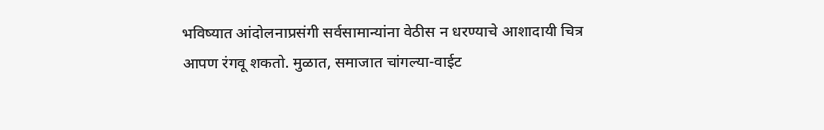भविष्यात आंदोलनाप्रसंगी सर्वसामान्यांना वेठीस न धरण्याचे आशादायी चित्र आपण रंगवू शकतो. मुळात, समाजात चांगल्या-वाईट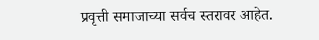प्रवृत्ती समाजाच्या सर्वच स्तरावर आहेत.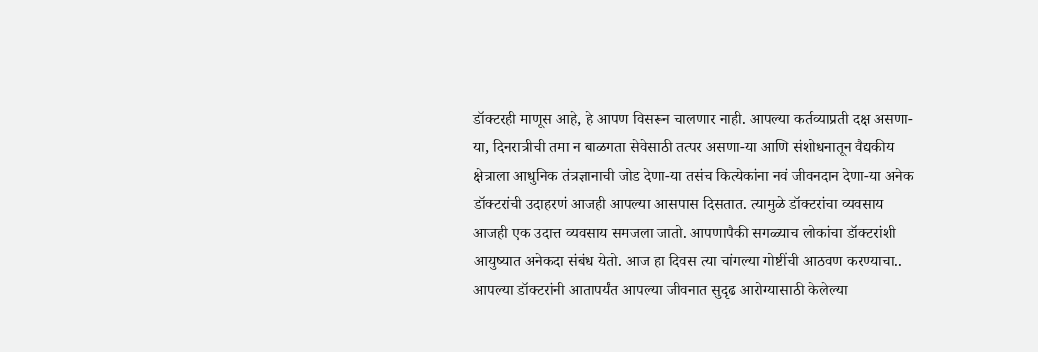डॉक्टरही माणूस आहे, हे आपण विसरून चालणार नाही. आपल्या कर्तव्याप्रती दक्ष असणा-या, दिनरात्रीची तमा न बाळगता सेवेसाठी तत्पर असणा-या आणि संशोधनातून वैद्यकीय क्षेत्राला आधुनिक तंत्रज्ञानाची जोड देणा-या तसंच कित्येकांना नवं जीवनदान देणा-या अनेक डॉक्टरांची उदाहरणं आजही आपल्या आसपास दिसतात. त्यामुळे डॉक्टरांचा व्यवसाय आजही एक उदात्त व्यवसाय समजला जातो. आपणापैकी सगळ्याच लोकांचा डॉक्टरांशी आयुष्यात अनेकदा संबंध येतो. आज हा दिवस त्या चांगल्या गोष्टींची आठवण करण्याचा.. आपल्या डॉक्टरांनी आतापर्यंत आपल्या जीवनात सुदृढ आरोग्यासाठी केलेल्या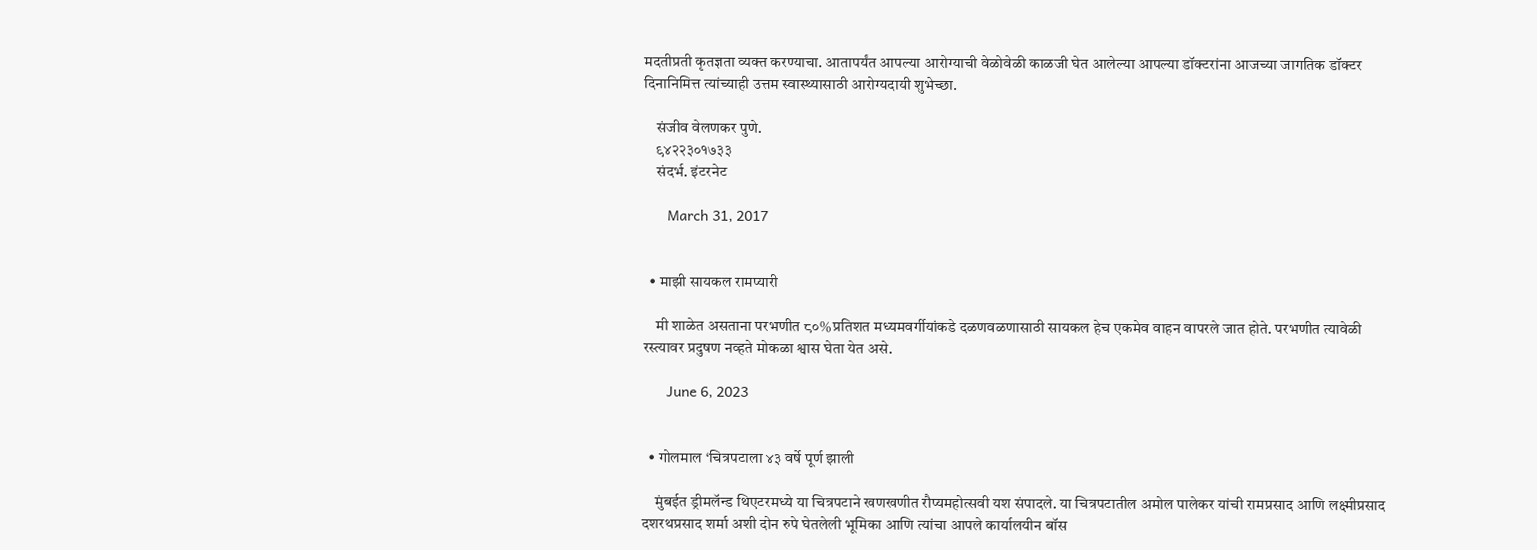मदतीप्रती कृतज्ञता व्यक्त करण्याचा. आतापर्यंत आपल्या आरोग्याची वेळोवेळी काळजी घेत आलेल्या आपल्या डॉक्टरांना आजच्या जागतिक डॉक्टर दिनानिमित्त त्यांच्याही उत्तम स्वास्थ्यासाठी आरोग्यदायी शुभेच्छा.

    संजीव वेलणकर पुणे.
    ९४२२३०१७३३
    संदर्भ. इंटरनेट

      March 31, 2017


  • माझी सायकल रामप्यारी

    मी शाळेत असताना परभणीत ८०%प्रतिशत मध्यमवर्गीयांकडे दळणवळणासाठी सायकल हेच एकमेव वाहन वापरले जात होते. परभणीत त्यावेळी रस्त्यावर प्रदुषण नव्हते मोकळा श्वास घेता येत असे.

      June 6, 2023


  • गोलमाल ‘चित्रपटाला ४३ वर्षे पूर्ण झाली

    मुंबईत ड्रीमलॅन्ड थिएटरमध्ये या चित्रपटाने खणखणीत रौप्यमहोत्सवी यश संपादले. या चित्रपटातील अमोल पालेकर यांची रामप्रसाद आणि लक्ष्मीप्रसाद दशरथप्रसाद शर्मा अशी दोन रुपे घेतलेली भूमिका आणि त्यांचा आपले कार्यालयीन बॉस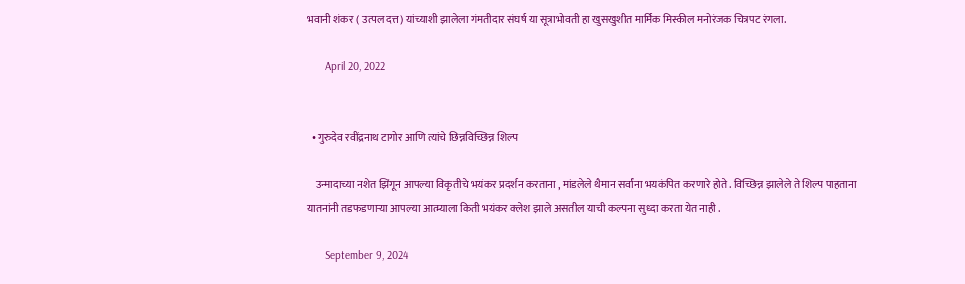भवानी शंकर ( उत्पल दत्त) यांच्याशी झालेला गंमतीदार संघर्ष या सूत्राभोवती हा खुसखुशीत मार्मिक मिस्कील मनोरंजक चित्रपट रंगला.

      April 20, 2022


  • गुरुदेव रवींद्रनाथ टागोर आणि त्यांचे छिन्नविच्छिन्न शिल्प

    उन्मादाच्या नशेत झिंगून आपल्या विकृतीचे भयंकर प्रदर्शन करताना , मांडलेले थैमान सर्वांना भयकंपित करणारे होते . विच्छिन्न झालेले ते शिल्प पाहताना यातनांनी तडफडणाऱ्या आपल्या आत्म्याला किती भयंकर क्लेश झाले असतील याची कल्पना सुध्दा करता येत नाही .

      September 9, 2024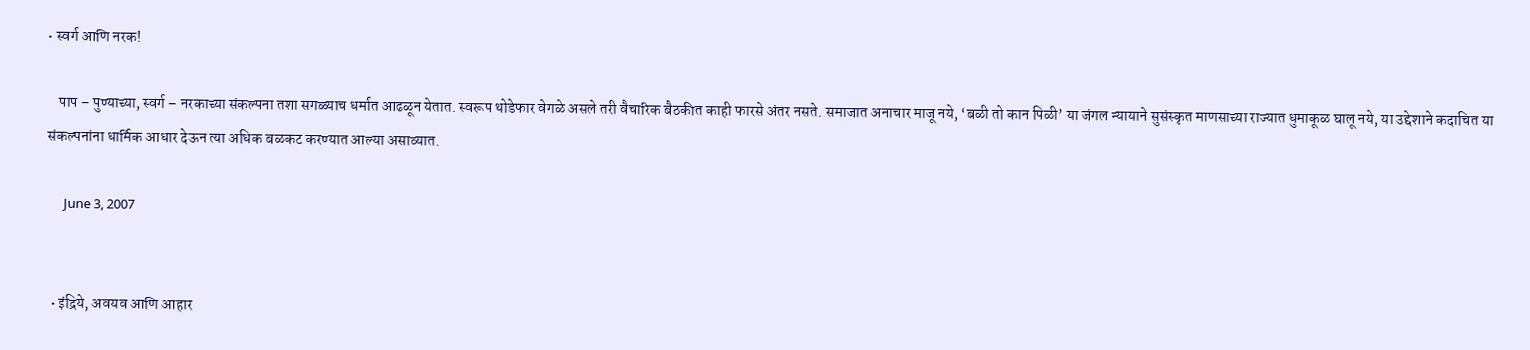• स्वर्ग आणि नरक!

    पाप – पुण्याच्या, स्वर्ग – नरकाच्या संकल्पना तशा सगळ्याच धर्मात आढळून येतात. स्वरूप थोडेफार वेगळे असले तरी वैचारिक बैठकीत काही फारसे अंतर नसते. समाजात अनाचार माजू नये, ‘बळी तो कान पिळी’ या जंगल न्यायाने सुसंस्कृत माणसाच्या राज्यात धुमाकूळ घालू नये, या उद्देशाने कदाचित या संकल्पनांना धार्मिक आधार देऊन त्या अधिक बळकट करण्यात आल्या असाव्यात.

      June 3, 2007


  • इंद्रिये, अवयव आणि आहार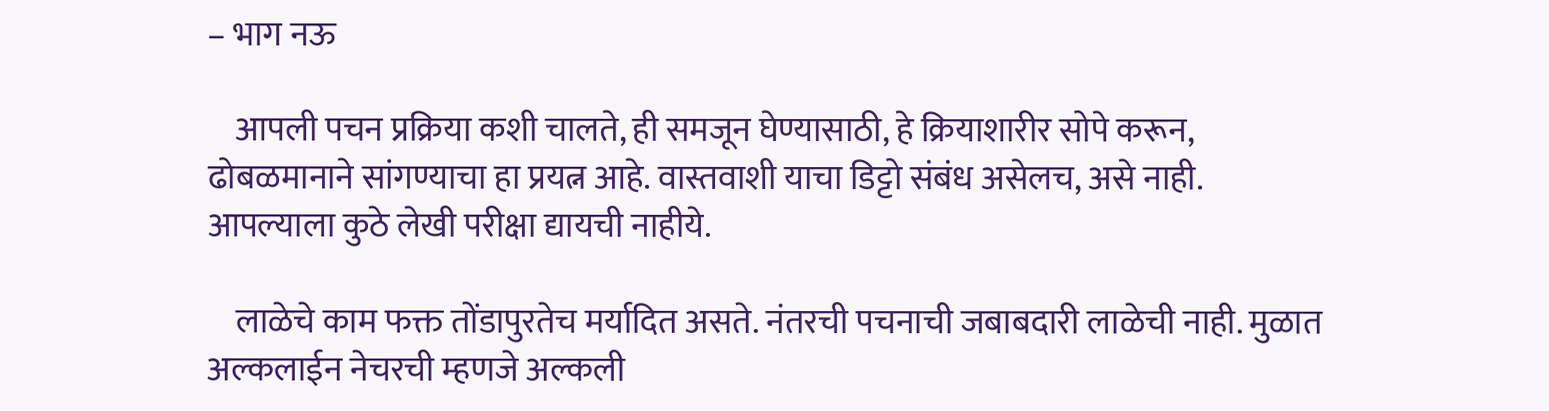– भाग नऊ

    आपली पचन प्रक्रिया कशी चालते, ही समजून घेण्यासाठी, हे क्रियाशारीर सोपे करून, ढोबळमानाने सांगण्याचा हा प्रयत्न आहे. वास्तवाशी याचा डिट्टो संबंध असेलच, असे नाही. आपल्याला कुठे लेखी परीक्षा द्यायची नाहीये.

    लाळेचे काम फक्त तोंडापुरतेच मर्यादित असते. नंतरची पचनाची जबाबदारी लाळेची नाही. मुळात अल्कलाईन नेचरची म्हणजे अल्कली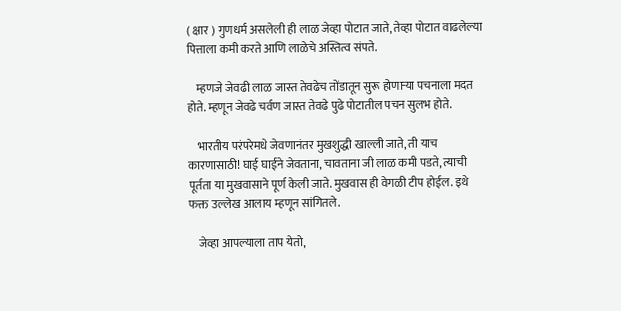( क्षार ) गुणधर्म असलेली ही लाळ जेव्हा पोटात जाते, तेव्हा पोटात वाढलेल्या पित्ताला कमी करते आणि लाळेचे अस्तित्व संपते.

    म्हणजे जेवढी लाळ जास्त तेवढेच तोंडातून सुरू होणाऱ्या पचनाला मदत होते. म्हणून जेवढे चर्वण जास्त तेवढे पुढे पोटातील पचन सुलभ होते.

    भारतीय परंपरेमधे जेवणानंतर मुखशुद्धी खाल्ली जाते, ती याच कारणासाठी! घाई घाईने जेवताना, चावताना जी लाळ कमी पडते, त्याची पूर्तता या मुखवासाने पूर्ण केली जाते. मुखवास ही वेगळी टीप होईल. इथे फक्त उल्लेख आलाय म्हणून सांगितले.

    जेव्हा आपल्याला ताप येतो,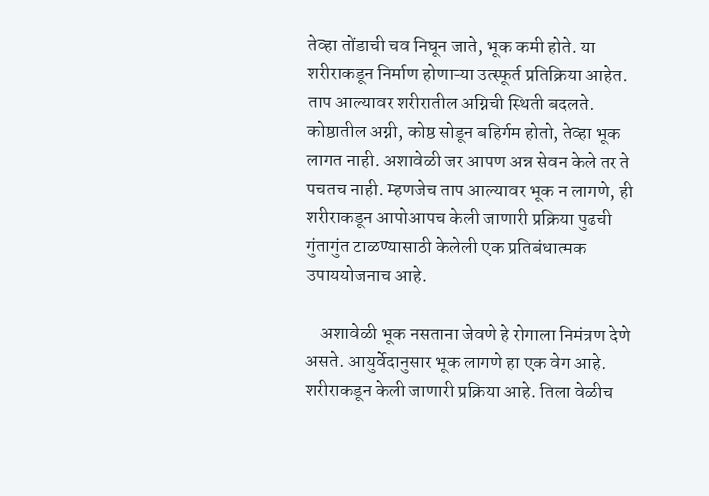तेव्हा तोंडाची चव निघून जाते, भूक कमी होते. या शरीराकडून निर्माण होणाऱ्या उत्स्फूर्त प्रतिक्रिया आहेत. ताप आल्यावर शरीरातील अग्निची स्थिती बदलते. कोष्ठातील अग्नी, कोष्ठ सोडून बहिर्गम होतो, तेव्हा भूक लागत नाही. अशावेळी जर आपण अन्न सेवन केले तर ते पचतच नाही. म्हणजेच ताप आल्यावर भूक न लागणे, ही शरीराकडून आपोआपच केली जाणारी प्रक्रिया पुढची गुंतागुंत टाळण्यासाठी केलेली एक प्रतिबंधात्मक उपाययोजनाच आहे.

    अशावेळी भूक नसताना जेवणे हे रोगाला निमंत्रण देणे असते. आयुर्वेदानुसार भूक लागणे हा एक वेग आहे. शरीराकडून केली जाणारी प्रक्रिया आहे. तिला वेळीच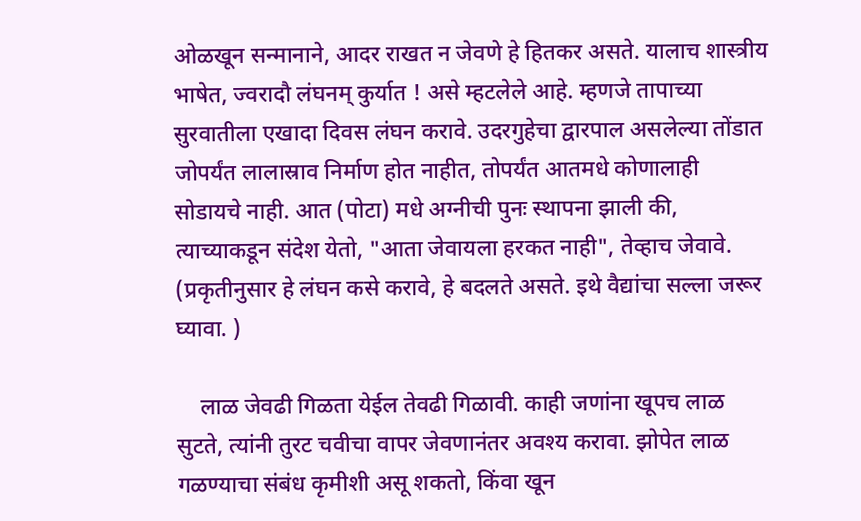ओळखून सन्मानाने, आदर राखत न जेवणे हे हितकर असते. यालाच शास्त्रीय भाषेत, ज्वरादौ लंघनम् कुर्यात ! असे म्हटलेले आहे. म्हणजे तापाच्या सुरवातीला एखादा दिवस लंघन करावे. उदरगुहेचा द्वारपाल असलेल्या तोंडात जोपर्यंत लालास्राव निर्माण होत नाहीत, तोपर्यंत आतमधे कोणालाही सोडायचे नाही. आत (पोटा) मधे अग्नीची पुनः स्थापना झाली की, त्याच्याकडून संदेश येतो, "आता जेवायला हरकत नाही", तेव्हाच जेवावे. (प्रकृतीनुसार हे लंघन कसे करावे, हे बदलते असते. इथे वैद्यांचा सल्ला जरूर घ्यावा. )

    लाळ जेवढी गिळता येईल तेवढी गिळावी. काही जणांना खूपच लाळ सुटते, त्यांनी तुरट चवीचा वापर जेवणानंतर अवश्य करावा. झोपेत लाळ गळण्याचा संबंध कृमीशी असू शकतो, किंवा खून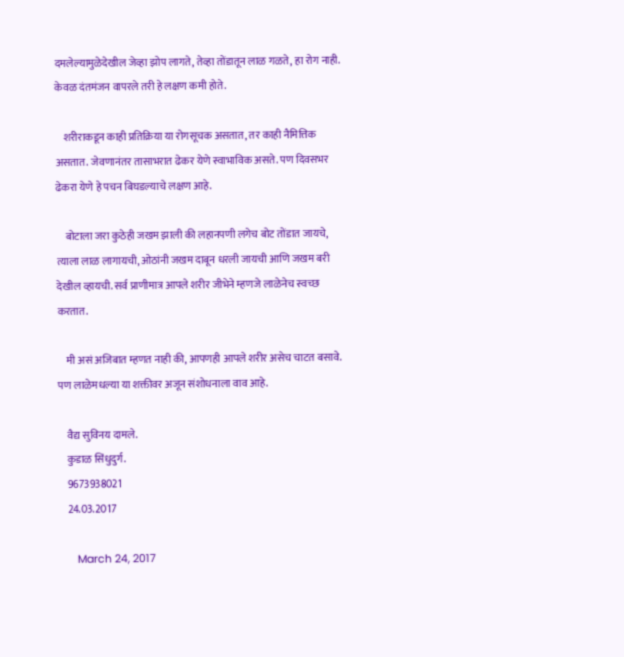दमलेल्यामुळेदेखील जेव्हा झोप लागते, तेव्हा तोंडातून लाळ गळते, हा रोग नाही. केवळ दंतमंजन वापरले तरी हे लक्षण कमी होते.

    शरीराकडून काही प्रतिक्रिया या रोगसूचक असतात, तर काही नैमित्तिक असतात. जेवणानंतर तासाभरात ढेकर येणे स्वाभाविक असते. पण दिवसभर ढेकरा येणे हे पचन बिघडल्याचे लक्षण आहे.

    बोटाला जरा कुठेही जखम झाली की लहानपणी लगेच बोट तोंडात जायचे, त्याला लाळ लागायची, ओठांनी जखम दाबून धरली जायची आणि जखम बरी देखील व्हायची. सर्व प्राणीमात्र आपले शरीर जीभेने म्हणजे लाळेनेच स्वच्छ करतात.

    मी असं अजिबात म्हणत नाही की, आपणही आपले शरीर असेच चाटत बसावे. पण लाळेमधल्या या शक्तीवर अजून संशोधनाला वाव आहे.

    वैद्य सुविनय दामले.
    कुडाळ सिंधुदुर्ग.
    9673938021
    24.03.2017

      March 24, 2017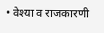• वेश्या व राजकारणी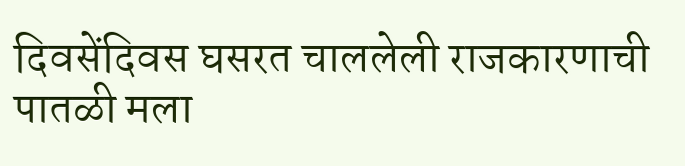दिवसेंदिवस घसरत चाललेली राजकारणाची पातळी मला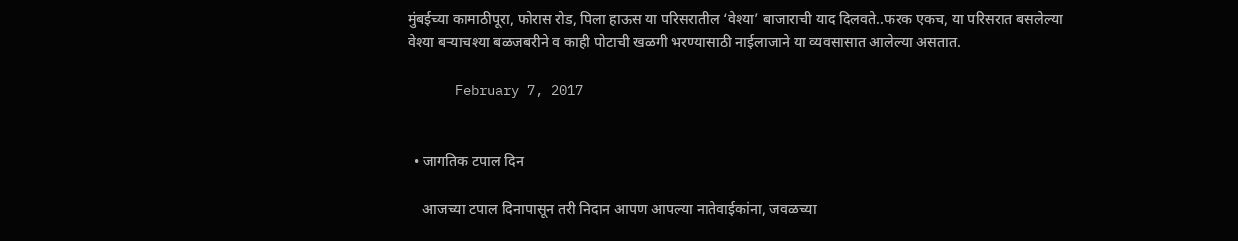मुंबईच्या कामाठीपूरा, फोरास रोड, पिला हाऊस या परिसरातील ‘वेश्या’ बाजाराची याद दिलवते..फरक एकच, या परिसरात बसलेल्या वेश्या बऱ्याचश्या बळजबरीने व काही पोटाची खळगी भरण्यासाठी नाईलाजाने या व्यवसासात आलेल्या असतात.

      February 7, 2017


  • जागतिक टपाल दिन

    आजच्या टपाल दिनापासून तरी निदान आपण आपल्या नातेवाईकांना, जवळच्या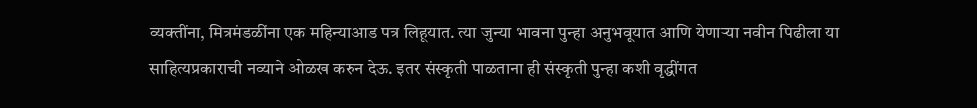व्यक्तींना, मित्रमंडळींना एक महिन्याआड पत्र लिहूयात. त्या जुन्या भावना पुन्हा अनुभवूयात आणि येणार्‍या नवीन पिढीला या साहित्यप्रकाराची नव्याने ओळख करुन देऊ. इतर संस्कृती पाळताना ही संस्कृती पुन्हा कशी वृद्धींगत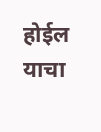होईल याचा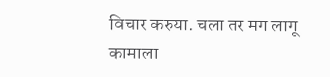विचार करुया. चला तर मग लागू कामाला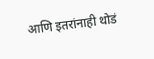आणि इतरांनाही थोडं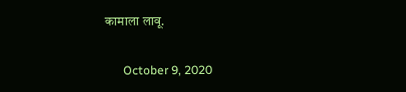कामाला लावू.

      October 9, 2020